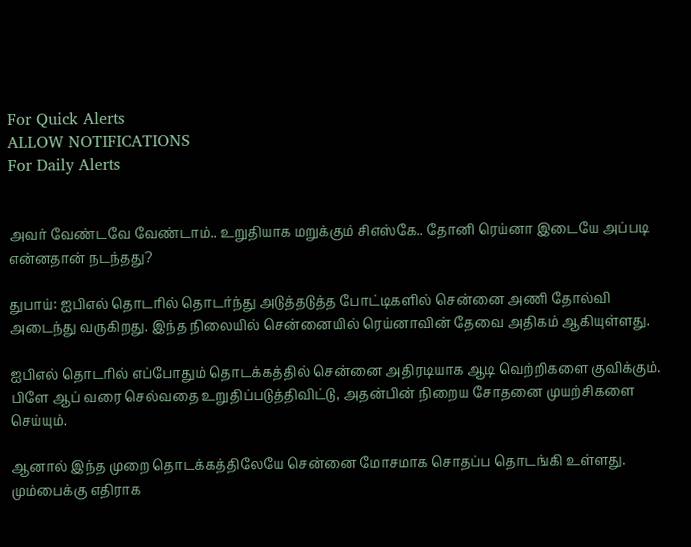For Quick Alerts
ALLOW NOTIFICATIONS
For Daily Alerts


அவர் வேண்டவே வேண்டாம்.. உறுதியாக மறுக்கும் சிஎஸ்கே.. தோனி ரெய்னா இடையே அப்படி என்னதான் நடந்தது?

துபாய்: ஐபிஎல் தொடரில் தொடர்ந்து அடுத்தடுத்த போட்டிகளில் சென்னை அணி தோல்வி அடைந்து வருகிறது. இந்த நிலையில் சென்னையில் ரெய்னாவின் தேவை அதிகம் ஆகியுள்ளது.

ஐபிஎல் தொடரில் எப்போதும் தொடக்கத்தில் சென்னை அதிரடியாக ஆடி வெற்றிகளை குவிக்கும். பிளே ஆப் வரை செல்வதை உறுதிப்படுத்திவிட்டு, அதன்பின் நிறைய சோதனை முயற்சிகளை செய்யும்.

ஆனால் இந்த முறை தொடக்கத்திலேயே சென்னை மோசமாக சொதப்ப தொடங்கி உள்ளது. மும்பைக்கு எதிராக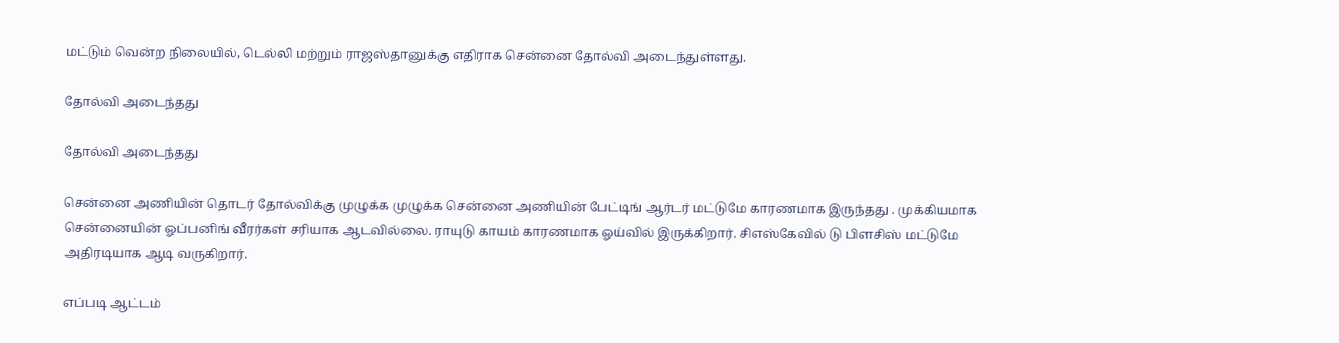மட்டும் வென்ற நிலையில், டெல்லி மற்றும் ராஜஸ்தானுக்கு எதிராக சென்னை தோல்வி அடைந்துள்ளது.

தோல்வி அடைந்தது

தோல்வி அடைந்தது

சென்னை அணியின் தொடர் தோல்விக்கு முழுக்க முழுக்க சென்னை அணியின் பேட்டிங் ஆர்டர் மட்டுமே காரணமாக இருந்தது . முக்கியமாக சென்னையின் ஓப்பனிங் வீரர்கள் சரியாக ஆடவில்லை. ராயுடு காயம் காரணமாக ஓய்வில் இருக்கிறார். சிஎஸ்கேவில் டு பிளசிஸ் மட்டுமே அதிரடியாக ஆடி வருகிறார்.

எப்படி ஆட்டம்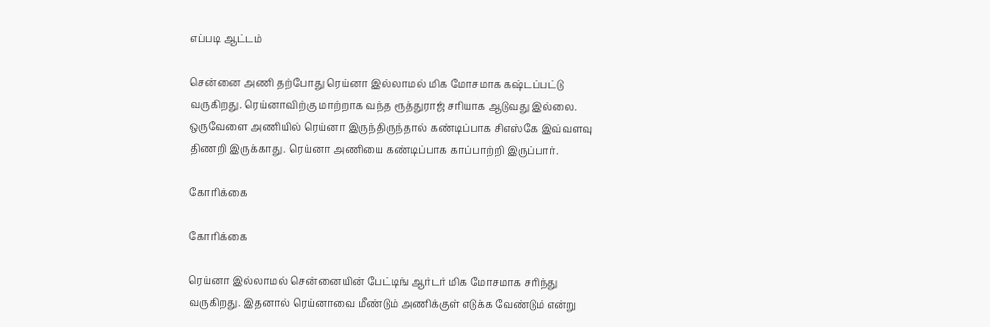எப்படி ஆட்டம்

சென்னை அணி தற்போது ரெய்னா இல்லாமல் மிக மோசமாக கஷ்டப்பட்டு வருகிறது. ரெய்னாவிற்கு மாற்றாக வந்த ரூத்துராஜ் சரியாக ஆடுவது இல்லை. ஒருவேளை அணியில் ரெய்னா இருந்திருந்தால் கண்டிப்பாக சிஎஸ்கே இவ்வளவு திணறி இருக்காது. ரெய்னா அணியை கண்டிப்பாக காப்பாற்றி இருப்பார்.

கோரிக்கை

கோரிக்கை

ரெய்னா இல்லாமல் சென்னையின் பேட்டிங் ஆர்டர் மிக மோசமாக சரிந்து வருகிறது. இதனால் ரெய்னாவை மீண்டும் அணிக்குள் எடுக்க வேண்டும் என்று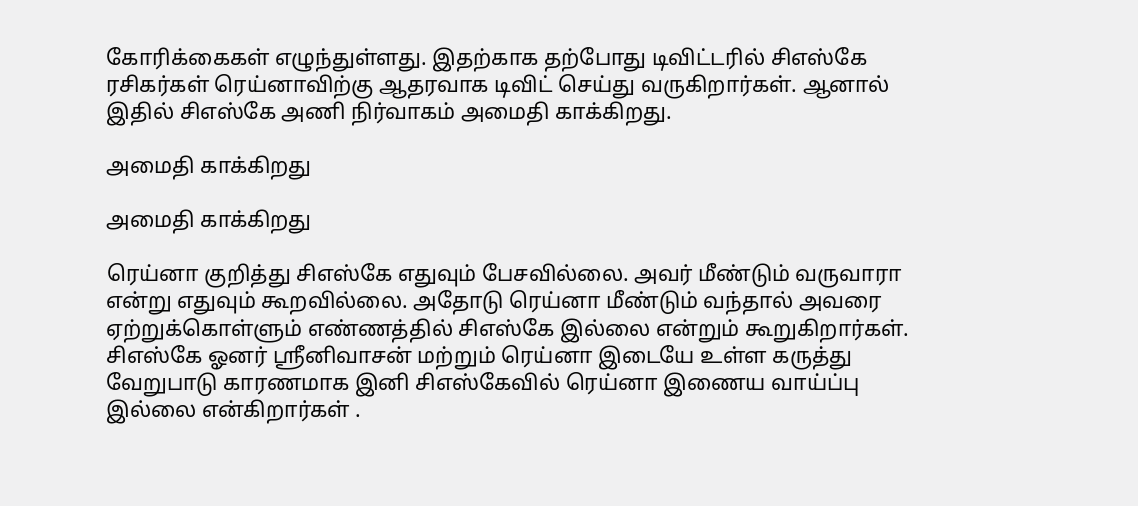கோரிக்கைகள் எழுந்துள்ளது. இதற்காக தற்போது டிவிட்டரில் சிஎஸ்கே ரசிகர்கள் ரெய்னாவிற்கு ஆதரவாக டிவிட் செய்து வருகிறார்கள். ஆனால் இதில் சிஎஸ்கே அணி நிர்வாகம் அமைதி காக்கிறது.

அமைதி காக்கிறது

அமைதி காக்கிறது

ரெய்னா குறித்து சிஎஸ்கே எதுவும் பேசவில்லை. அவர் மீண்டும் வருவாரா என்று எதுவும் கூறவில்லை. அதோடு ரெய்னா மீண்டும் வந்தால் அவரை ஏற்றுக்கொள்ளும் எண்ணத்தில் சிஎஸ்கே இல்லை என்றும் கூறுகிறார்கள். சிஎஸ்கே ஓனர் ஸ்ரீனிவாசன் மற்றும் ரெய்னா இடையே உள்ள கருத்து வேறுபாடு காரணமாக இனி சிஎஸ்கேவில் ரெய்னா இணைய வாய்ப்பு இல்லை என்கிறார்கள் .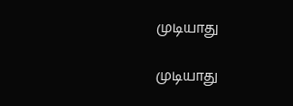முடியாது

முடியாது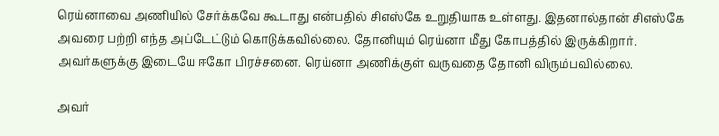ரெய்னாவை அணியில் சேர்க்கவே கூடாது என்பதில் சிஎஸ்கே உறுதியாக உள்ளது. இதனால்தான் சிஎஸ்கே அவரை பற்றி எந்த அப்டேட்டும் கொடுக்கவில்லை. தோனியும் ரெய்னா மீது கோபத்தில் இருக்கிறார். அவர்களுக்கு இடையே ஈகோ பிரச்சனை. ரெய்னா அணிக்குள் வருவதை தோனி விரும்பவில்லை.

அவர்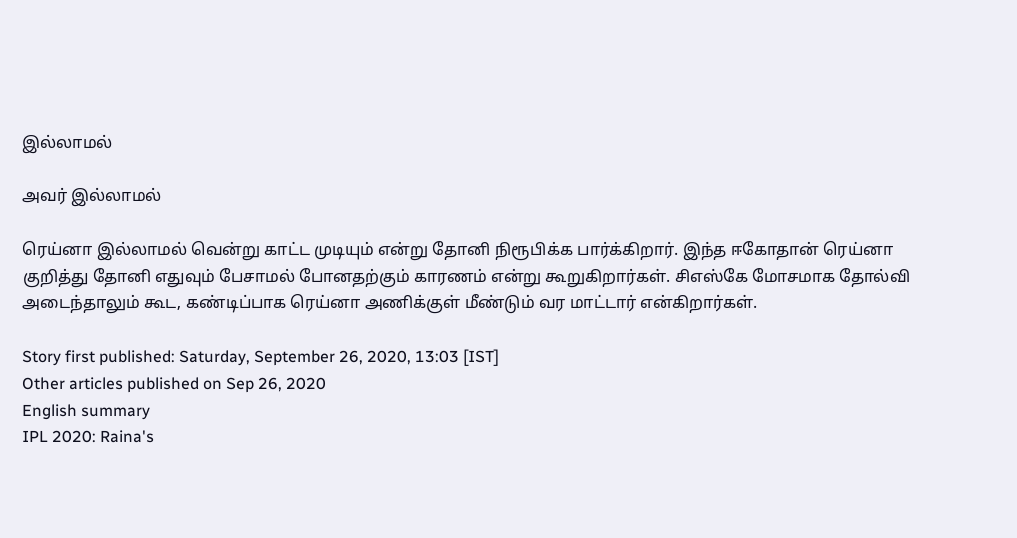இல்லாமல்

அவர் இல்லாமல்

ரெய்னா இல்லாமல் வென்று காட்ட முடியும் என்று தோனி நிரூபிக்க பார்க்கிறார். இந்த ஈகோதான் ரெய்னா குறித்து தோனி எதுவும் பேசாமல் போனதற்கும் காரணம் என்று கூறுகிறார்கள். சிஎஸ்கே மோசமாக தோல்வி அடைந்தாலும் கூட, கண்டிப்பாக ரெய்னா அணிக்குள் மீண்டும் வர மாட்டார் என்கிறார்கள்.

Story first published: Saturday, September 26, 2020, 13:03 [IST]
Other articles published on Sep 26, 2020
English summary
IPL 2020: Raina's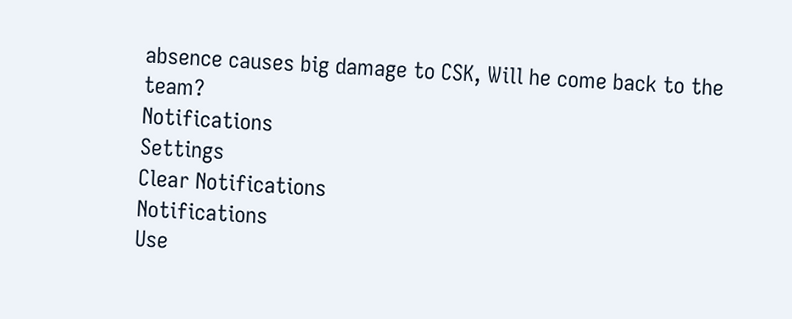absence causes big damage to CSK, Will he come back to the team?
Notifications
Settings
Clear Notifications
Notifications
Use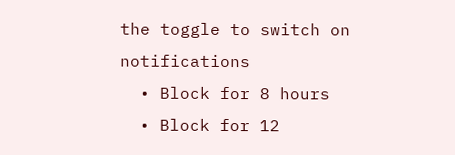the toggle to switch on notifications
  • Block for 8 hours
  • Block for 12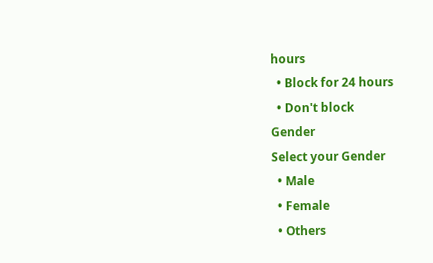hours
  • Block for 24 hours
  • Don't block
Gender
Select your Gender
  • Male
  • Female
  • Others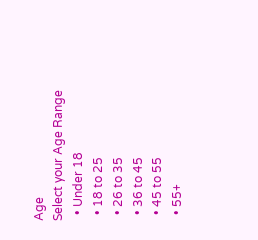Age
Select your Age Range
  • Under 18
  • 18 to 25
  • 26 to 35
  • 36 to 45
  • 45 to 55
  • 55+